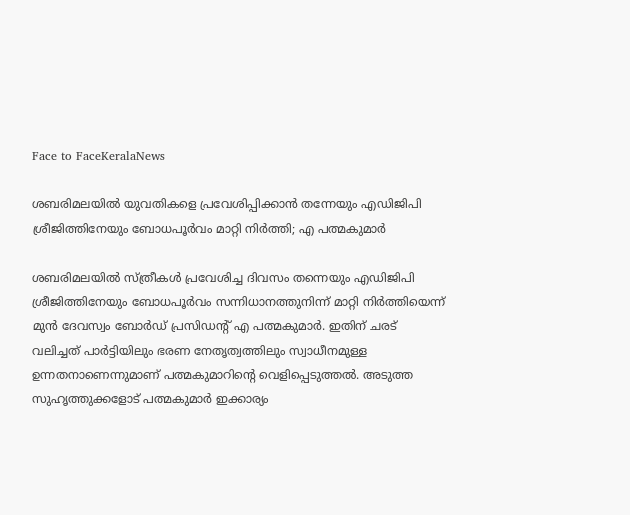Face to FaceKeralaNews

ശബരിമലയില്‍ യുവതികളെ പ്രവേശിപ്പിക്കാന്‍ തന്നേയും എഡിജിപി ശ്രീജിത്തിനേയും ബോധപൂര്‍വം മാറ്റി നിര്‍ത്തി; എ പത്മകുമാര്‍

ശബരിമലയിൽ സ്ത്രീകൾ പ്രവേശിച്ച ദിവസം തന്നെയും എഡിജിപി ശ്രീജിത്തിനേയും ബോധപൂർവം സന്നിധാനത്തുനിന്ന് മാറ്റി നിർത്തിയെന്ന് മുൻ ദേവസ്വം ബോർഡ് പ്രസിഡന്‍റ് എ പത്മകുമാർ. ഇതിന് ചരട് വലിച്ചത് പാർട്ടിയിലും ഭരണ നേതൃത്വത്തിലും സ്വാധീനമുള്ള ഉന്നതനാണെന്നുമാണ് പത്മകുമാറിന്‍റെ വെളിപ്പെടുത്തൽ. അടുത്ത സുഹൃത്തുക്കളോട് പത്മകുമാര്‍ ഇക്കാര്യം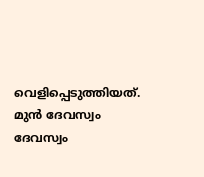വെളിപ്പെടുത്തിയത്. മുൻ ദേവസ്വം ദേവസ്വം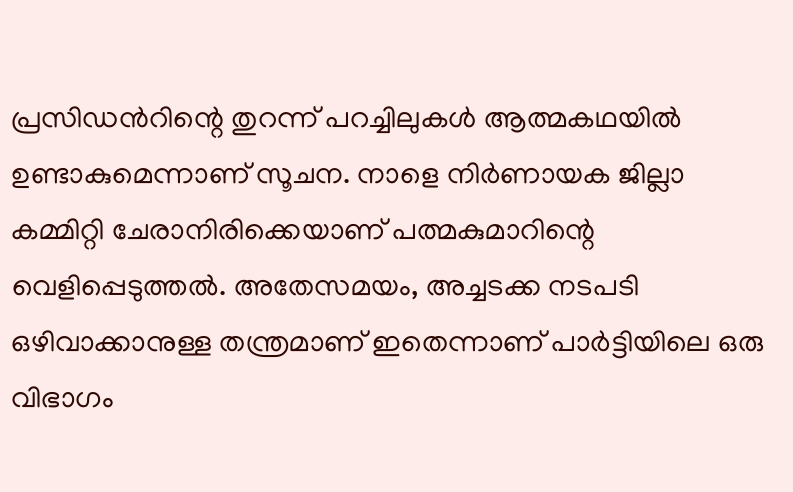പ്രസിഡന്‍റിന്റെ തുറന്ന് പറച്ചിലുകൾ ആത്മകഥയിൽ ഉണ്ടാകുമെന്നാണ് സൂചന. നാളെ നിർണായക ജില്ലാ കമ്മിറ്റി ചേരാനിരിക്കെയാണ് പത്മകുമാറിന്റെ വെളിപ്പെടുത്തല്‍. അതേസമയം, അച്ചടക്ക നടപടി ഒഴിവാക്കാനുള്ള തന്ത്രമാണ് ഇതെന്നാണ് പാർട്ടിയിലെ ഒരു വിഭാഗം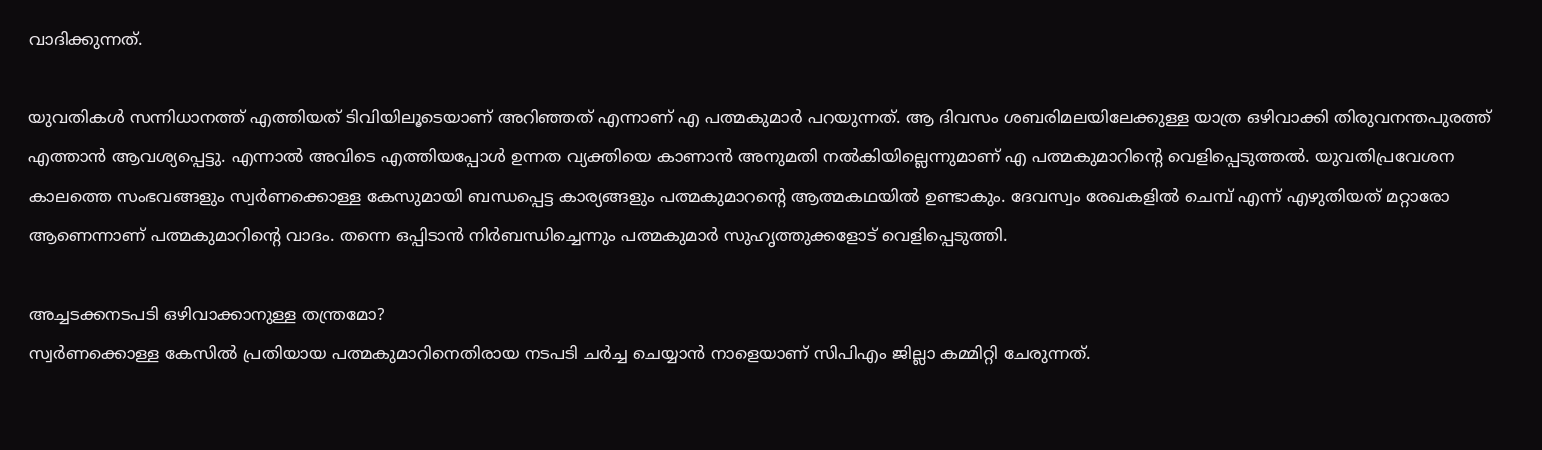വാദിക്കുന്നത്.

യുവതികൾ സന്നിധാനത്ത് എത്തിയത് ടിവിയിലൂടെയാണ് അറിഞ്ഞത് എന്നാണ് എ പത്മകുമാര്‍ പറയുന്നത്. ആ ദിവസം ശബരിമലയിലേക്കുള്ള യാത്ര ഒഴിവാക്കി തിരുവനന്തപുരത്ത് എത്താൻ ആവശ്യപ്പെട്ടു. എന്നാല്‍ അവിടെ എത്തിയപ്പോൾ ഉന്നത വ്യക്തിയെ കാണാൻ അനുമതി നൽകിയില്ലെന്നുമാണ് എ പത്മകുമാറിന്‍റെ വെളിപ്പെടുത്തല്‍. യുവതിപ്രവേശന കാലത്തെ സംഭവങ്ങളും സ്വർണക്കൊള്ള കേസുമായി ബന്ധപ്പെട്ട കാര്യങ്ങളും പത്മകുമാറന്‍റെ ആത്മകഥയിൽ ഉണ്ടാകും. ദേവസ്വം രേഖകളിൽ ചെമ്പ് എന്ന് എഴുതിയത് മറ്റാരോ ആണെന്നാണ് പത്മകുമാറിന്‍റെ വാദം. തന്നെ ഒപ്പിടാൻ നിർബന്ധിച്ചെന്നും പത്മകുമാർ സുഹൃത്തുക്കളോട് വെളിപ്പെടുത്തി.

അച്ചടക്കനടപടി ഒഴിവാക്കാനുള്ള തന്ത്രമോ?
സ്വർണക്കൊള്ള കേസിൽ പ്രതിയായ പത്മകുമാറിനെതിരായ നടപടി ചർച്ച ചെയ്യാൻ നാളെയാണ് സിപിഎം ജില്ലാ കമ്മിറ്റി ചേരുന്നത്.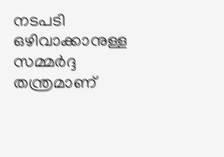നടപടി ഒഴിവാക്കാനുള്ള സമ്മർദ്ദ തന്ത്രമാണ്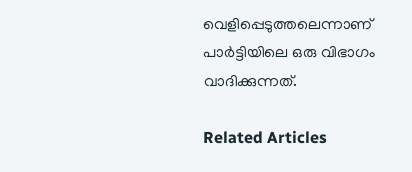വെളിപ്പെടുത്തലെന്നാണ് പാർട്ടിയിലെ ഒരു വിഭാഗം വാദിക്കുന്നത്.

Related Articles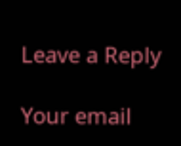Leave a Reply

Your email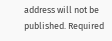address will not be published. Required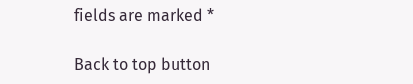fields are marked *

Back to top button